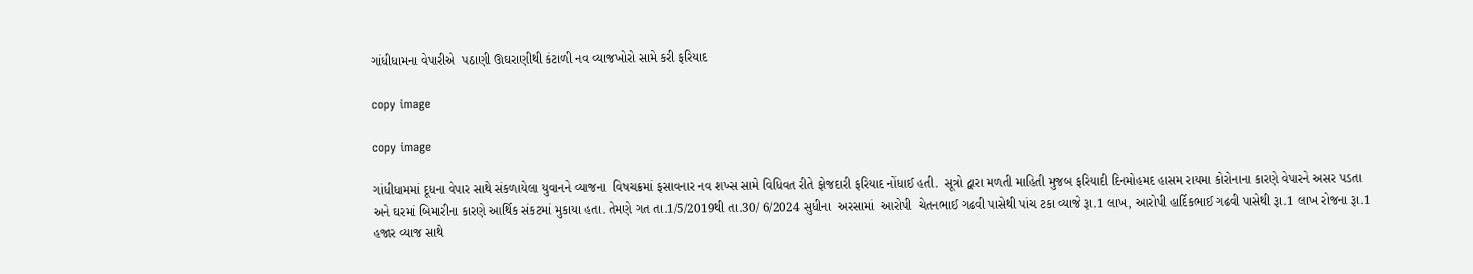ગાંધીધામના વેપારીએ  પઠાણી ઊઘરાણીથી કંટાળી નવ વ્યાજખોરો સામે કરી ફરિયાદ

copy image

copy image

ગાંધીધામમાં દૂધના વેપાર સાથે સંકળાયેલા યુવાનને વ્યાજના  વિષચક્રમાં ફસાવનાર નવ શખ્સ સામે વિધિવત રીતે ફોજદારી ફરિયાદ નોંધાઈ હતી.  સૂત્રો દ્વારા મળતી માહિતી મુજબ ફરિયાદી દિનમોહમદ હાસમ રાયમા કોરોનાના કારણે વેપારને અસર પડતા અને ઘરમાં બિમારીના કારણે આર્થિક સંકટમાં મુકાયા હતા. તેમણે ગત તા.1/5/2019થી તા.30/ 6/2024 સુધીના  અરસામાં  આરોપી  ચેતનભાઈ ગઢવી પાસેથી પાંચ ટકા વ્યાજે રૂા.1 લાખ, આરોપી હાર્દિકભાઈ ગઢવી પાસેથી રૂા.1 લાખ રોજના રૂા.1 હજાર વ્યાજ સાથે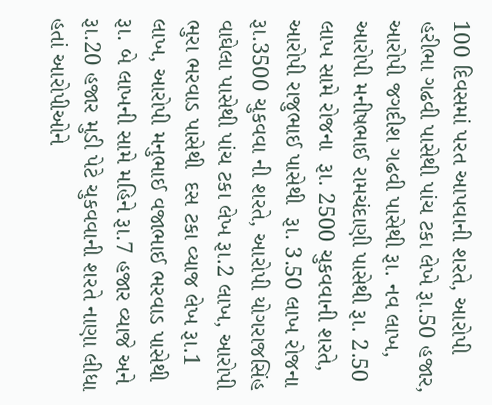100 દિવસમાં પરત આપવાની શરતે, આરોપી હરીભા ગઢવી પાસેથી પાંચ ટકા લેખે રૂા.50 હજાર, આરોપી જગદીશ ગઢવી પાસેથી રૂા. નવ લાખ, આરોપી મનીષભાઈ રામચંદાણી પાસેથી રૂા. 2.50 લાખ સામે રોજના  રૂા. 2500 ચુકવવાની શરતે, આરોપી રાજુભાઈ પાસેથી  રૂા. 3.50 લાખ રોજના રૂા.3500 ચુકવવા ની શરતે, આરોપી યોગરાજસિંહ વાઘેલા પાસેથી પાંચ ટકા લેખ રૂા.2 લાખ, આરોપી ભુરા ભરવાડ પાસેથી  દસ ટકા વ્યાજ લેખ રૂા.1 લાખ, આરોપી મનુભાઈ વજાભાઈ ભરવાડ પાસેથી  રૂા. બે લાખની સામે મહિને રૂા.7 હજાર વ્યાજે અને રૂા.20 હજાર મુડી પેટે ચુકવવાની શરતે નાણા લીધા હતાં આરોપીઓને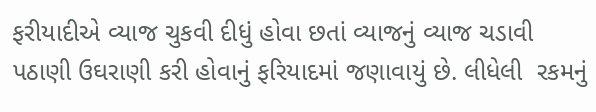ફરીયાદીએ વ્યાજ ચુકવી દીધું હોવા છતાં વ્યાજનું વ્યાજ ચડાવી પઠાણી ઉઘરાણી કરી હોવાનું ફરિયાદમાં જણાવાયું છે. લીધેલી  રકમનું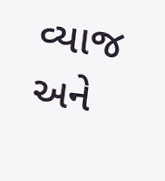વ્યાજ અને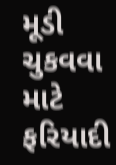મૂડી ચુકવવા માટે ફરિયાદી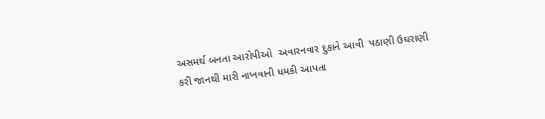અસમર્થ બનતા આરોપીઓ  અવારનવાર દુકાને આવી  પઠાણી ઉઘરાણી કરી જાનથી મારી નાખવાની ધમકી આપતા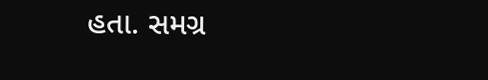હતા. સમગ્ર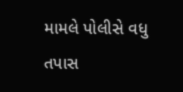મામલે પોલીસે વધુ તપાસ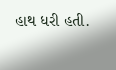હાથ ધરી હતી.